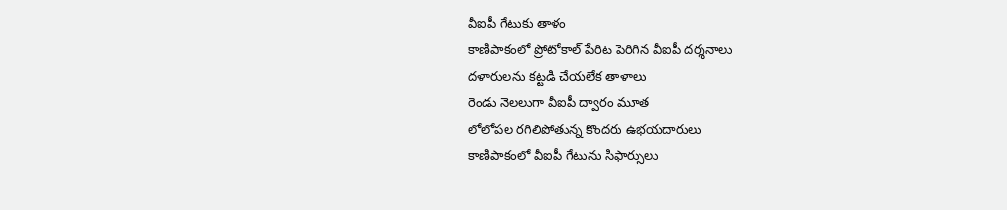వీఐపీ గేటుకు తాళం
కాణిపాకంలో ప్రోటోకాల్ పేరిట పెరిగిన వీఐపీ దర్శనాలు
దళారులను కట్టడి చేయలేక తాళాలు
రెండు నెలలుగా వీఐపీ ద్వారం మూత
లోలోపల రగిలిపోతున్న కొందరు ఉభయదారులు
కాణిపాకంలో వీఐపీ గేటును సిఫార్సులు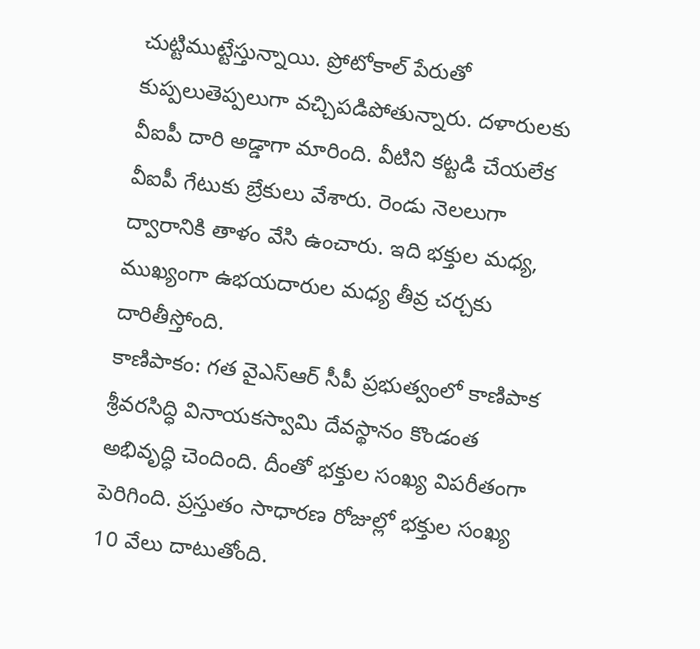చుట్టిముట్టేస్తున్నాయి. ప్రోటోకాల్ పేరుతో కుప్పలుతెప్పలుగా వచ్చిపడిపోతున్నారు. దళారులకు వీఐపీ దారి అడ్డాగా మారింది. వీటిని కట్టడి చేయలేక వీఐపీ గేటుకు బ్రేకులు వేశారు. రెండు నెలలుగా ద్వారానికి తాళం వేసి ఉంచారు. ఇది భక్తుల మధ్య, ముఖ్యంగా ఉభయదారుల మధ్య తీవ్ర చర్చకు దారితీస్తోంది.
కాణిపాకం: గత వైఎస్ఆర్ సీపీ ప్రభుత్వంలో కాణిపాక శ్రీవరసిద్ధి వినాయకస్వామి దేవస్థానం కొండంత అభివృద్ధి చెందింది. దీంతో భక్తుల సంఖ్య విపరీతంగా పెరిగింది. ప్రస్తుతం సాధారణ రోజుల్లో భక్తుల సంఖ్య 10 వేలు దాటుతోంది.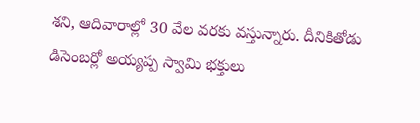శని, ఆదివారాల్లో 30 వేల వరకు వస్తున్నారు. దీనికితోడు డిసెంబర్లో అయ్యప్ప స్వామి భక్తులు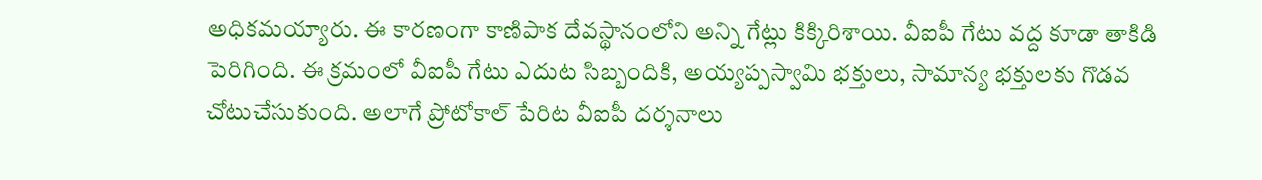అధికమయ్యారు. ఈ కారణంగా కాణిపాక దేవస్థానంలోని అన్ని గేట్లు కిక్కిరిశాయి. వీఐపీ గేటు వద్ద కూడా తాకిడి పెరిగింది. ఈ క్రమంలో వీఐపీ గేటు ఎదుట సిబ్బందికి, అయ్యప్పస్వామి భక్తులు, సామాన్య భక్తులకు గొడవ చోటుచేసుకుంది. అలాగే ప్రోటోకాల్ పేరిట వీఐపీ దర్శనాలు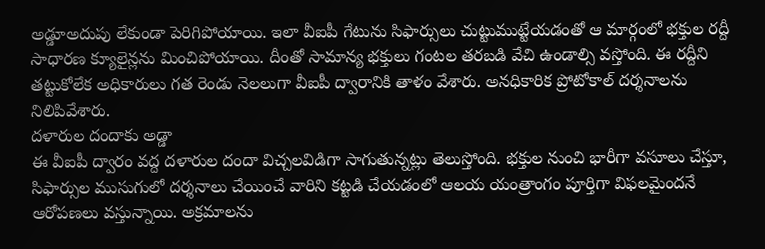అడ్డూఅదుపు లేకుండా పెరిగిపోయాయి. ఇలా వీఐపీ గేటును సిఫార్సులు చుట్టుముట్టేయడంతో ఆ మార్గంలో భక్తుల రద్దీ సాధారణ క్యూలైన్లను మించిపోయాయి. దీంతో సామాన్య భక్తులు గంటల తరబడి వేచి ఉండాల్సి వస్తోంది. ఈ రద్దీని తట్టుకోలేక అధికారులు గత రెండు నెలలుగా వీఐపీ ద్వారానికి తాళం వేశారు. అనధికారిక ప్రోటోకాల్ దర్శనాలను నిలిపివేశారు.
దళారుల దందాకు అడ్డా
ఈ వీఐపీ ద్వారం వద్ద దళారుల దందా విచ్చలవిడిగా సాగుతున్నట్లు తెలుస్తోంది. భక్తుల నుంచి భారీగా వసూలు చేస్తూ, సిఫార్సుల ముసుగులో దర్శనాలు చేయించే వారిని కట్టడి చేయడంలో ఆలయ యంత్రాంగం పూర్తిగా విఫలమైందనే ఆరోపణలు వస్తున్నాయి. అక్రమాలను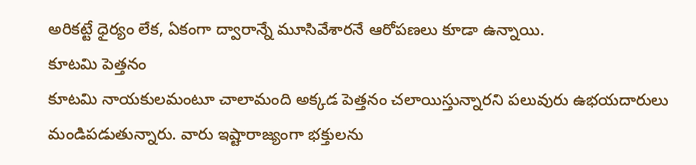అరికట్టే ధైర్యం లేక, ఏకంగా ద్వారాన్నే మూసివేశారనే ఆరోపణలు కూడా ఉన్నాయి.
కూటమి పెత్తనం
కూటమి నాయకులమంటూ చాలామంది అక్కడ పెత్తనం చలాయిస్తున్నారని పలువురు ఉభయదారులు మండిపడుతున్నారు. వారు ఇష్టారాజ్యంగా భక్తులను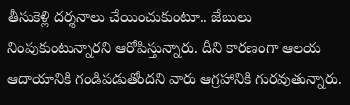తీసుకెళ్లి దర్శనాలు చేయించుకుంటూ.. జేబులు నింపుకుంటున్నారని ఆరోపిస్తున్నారు. దీని కారణంగా ఆలయ ఆదాయానికి గండిపడుతోందని వారు ఆగ్రహానికి గురవుతున్నారు.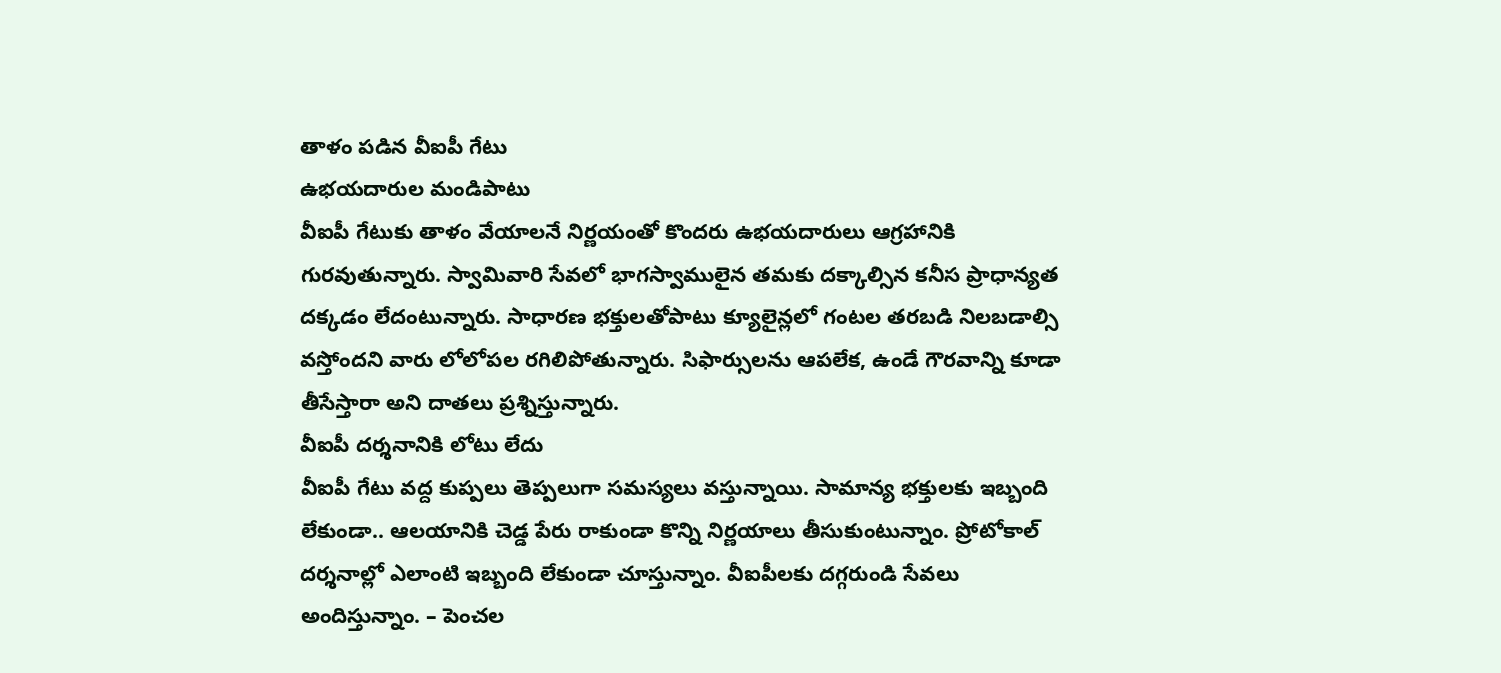తాళం పడిన వీఐపీ గేటు
ఉభయదారుల మండిపాటు
వీఐపీ గేటుకు తాళం వేయాలనే నిర్ణయంతో కొందరు ఉభయదారులు ఆగ్రహానికి గురవుతున్నారు. స్వామివారి సేవలో భాగస్వాములైన తమకు దక్కాల్సిన కనీస ప్రాధాన్యత దక్కడం లేదంటున్నారు. సాధారణ భక్తులతోపాటు క్యూలైన్లలో గంటల తరబడి నిలబడాల్సి వస్తోందని వారు లోలోపల రగిలిపోతున్నారు. సిఫార్సులను ఆపలేక, ఉండే గౌరవాన్ని కూడా తీసేస్తారా అని దాతలు ప్రశ్నిస్తున్నారు.
వీఐపీ దర్శనానికి లోటు లేదు
వీఐపీ గేటు వద్ద కుప్పలు తెప్పలుగా సమస్యలు వస్తున్నాయి. సామాన్య భక్తులకు ఇబ్బంది లేకుండా.. ఆలయానికి చెడ్డ పేరు రాకుండా కొన్ని నిర్ణయాలు తీసుకుంటున్నాం. ప్రోటోకాల్ దర్శనాల్లో ఎలాంటి ఇబ్బంది లేకుండా చూస్తున్నాం. వీఐపీలకు దగ్గరుండి సేవలు అందిస్తున్నాం. – పెంచల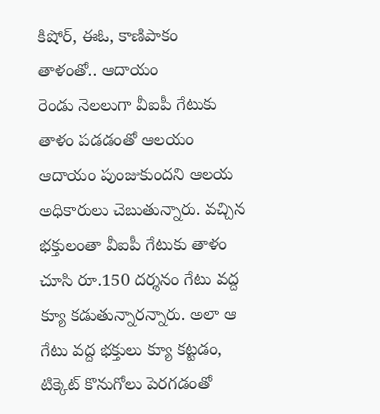కిషోర్, ఈఓ, కాణిపాకం
తాళంతో.. ఆదాయం
రెండు నెలలుగా వీఐపీ గేటుకు తాళం పడడంతో ఆలయం ఆదాయం పుంజుకుందని ఆలయ అధికారులు చెబుతున్నారు. వచ్చిన భక్తులంతా వీఐపీ గేటుకు తాళం చూసి రూ.150 దర్శనం గేటు వద్ద క్యూ కడుతున్నారన్నారు. అలా ఆ గేటు వద్ద భక్తులు క్యూ కట్టడం, టిక్కెట్ కొనుగోలు పెరగడంతో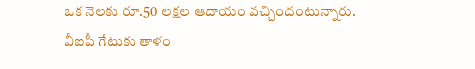ఒక నెలకు రూ.50 లక్షల ఆదాయం వచ్చిందంటున్నారు.
వీఐపీ గేటుకు తాళం